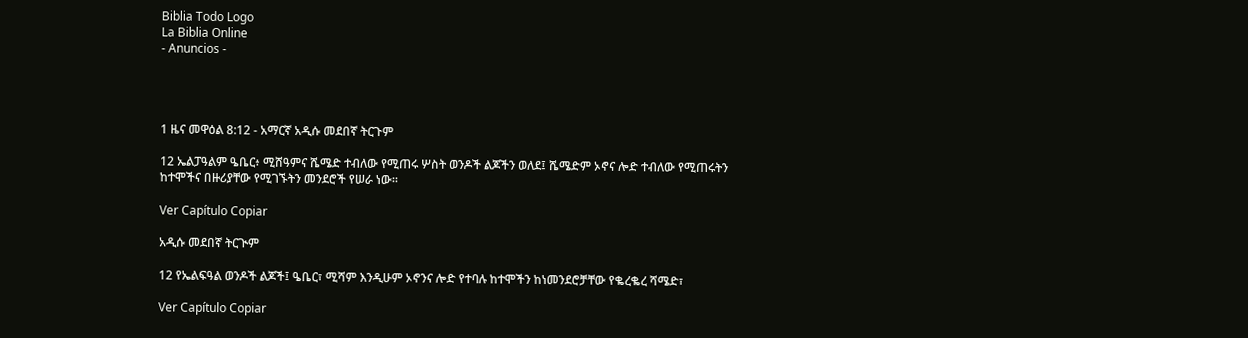Biblia Todo Logo
La Biblia Online
- Anuncios -




1 ዜና መዋዕል 8:12 - አማርኛ አዲሱ መደበኛ ትርጉም

12 ኤልፓዓልም ዔቤር፥ ሚሸዓምና ሼሜድ ተብለው የሚጠሩ ሦስት ወንዶች ልጆችን ወለደ፤ ሼሜድም ኦኖና ሎድ ተብለው የሚጠሩትን ከተሞችና በዙሪያቸው የሚገኙትን መንደሮች የሠራ ነው።

Ver Capítulo Copiar

አዲሱ መደበኛ ትርጒም

12 የኤልፍዓል ወንዶች ልጆች፤ ዔቤር፣ ሚሻም እንዲሁም ኦኖንና ሎድ የተባሉ ከተሞችን ከነመንደሮቻቸው የቈረቈረ ሻሜድ፣

Ver Capítulo Copiar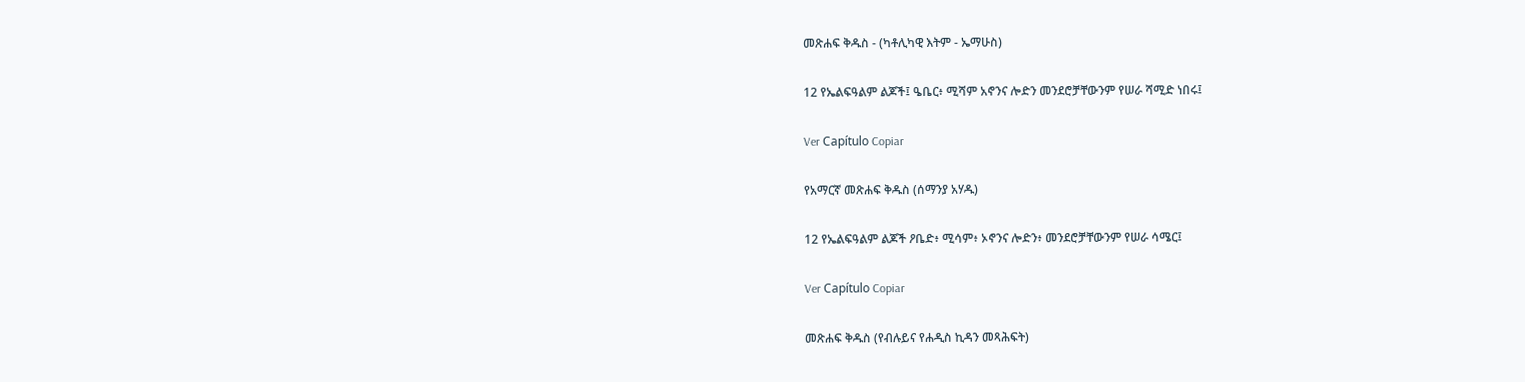መጽሐፍ ቅዱስ - (ካቶሊካዊ እትም - ኤማሁስ)

12 የኤልፍዓልም ልጆች፤ ዔቤር፥ ሚሻም አኖንና ሎድን መንደሮቻቸውንም የሠራ ሻሚድ ነበሩ፤

Ver Capítulo Copiar

የአማርኛ መጽሐፍ ቅዱስ (ሰማንያ አሃዱ)

12 የኤልፍዓልም ልጆች ዖቤድ፥ ሚሳም፥ ኦኖንና ሎድን፥ መንደሮቻቸውንም የሠራ ሳሜር፤

Ver Capítulo Copiar

መጽሐፍ ቅዱስ (የብሉይና የሐዲስ ኪዳን መጻሕፍት)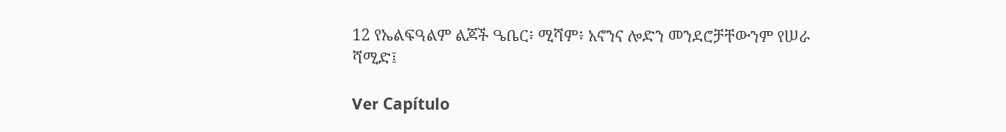12 የኤልፍዓልም ልጆች ዔቤር፥ ሚሻም፥ አኖንና ሎድን መንደሮቻቸውንም የሠራ ሻሚድ፤

Ver Capítulo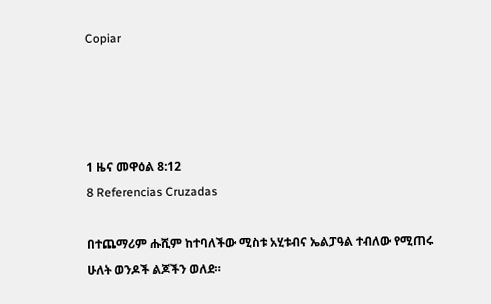Copiar




1 ዜና መዋዕል 8:12
8 Referencias Cruzadas

በተጨማሪም ሑሺም ከተባለችው ሚስቱ አሂቱብና ኤልፓዓል ተብለው የሚጠሩ ሁለት ወንዶች ልጆችን ወለደ።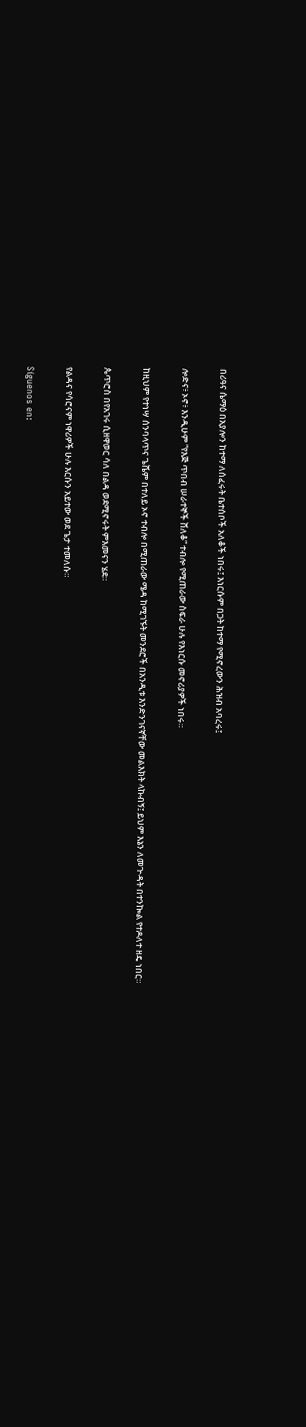በሪዓና ሴማዕ በአያሎን ከተማ ለሰፈሩት ቤተሰቦች አለቆች ነበሩ፤ እነርሱም በጋት ከተማ የሚኖረውን ሕዝብ አባረሩ፤


ሎድና፥ ኦኖ፥ እንዲሁም “የእጅ ጥበብ ሠራተኞች ሸለቆ” ተብሎ የሚጠራው ስፍራ ሁሉ የእነርሱ መኖሪያዎች ነበሩ።


ከዚህም የተነሣ ሰንባላጥና ጌሼም በተለይ ኦኖ ተብሎ በሚጠራው ሜዳ ከሚገኙት መንደሮች በአንዲቱ እንድንገናኛቸው መልእክት ላኩብኝ፤ ይህም እኔን ለመጒዳት በተንኰል የተዶለተ ዘዴ ነበር።


ጴጥሮስ በየአገሩ ሲዘዋወር ሳለ በልዳ ወደሚኖሩት ምእመናን ሄደ።


የልዳና የሳሮናም ነዋሪዎች ሁሉ እርሱን አይተው ወደ ጌታ ተመለሱ።


Síguenos en: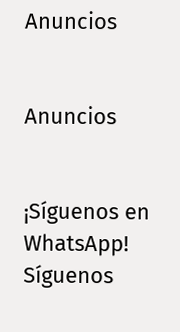Anuncios


Anuncios


¡Síguenos en WhatsApp! Síguenos